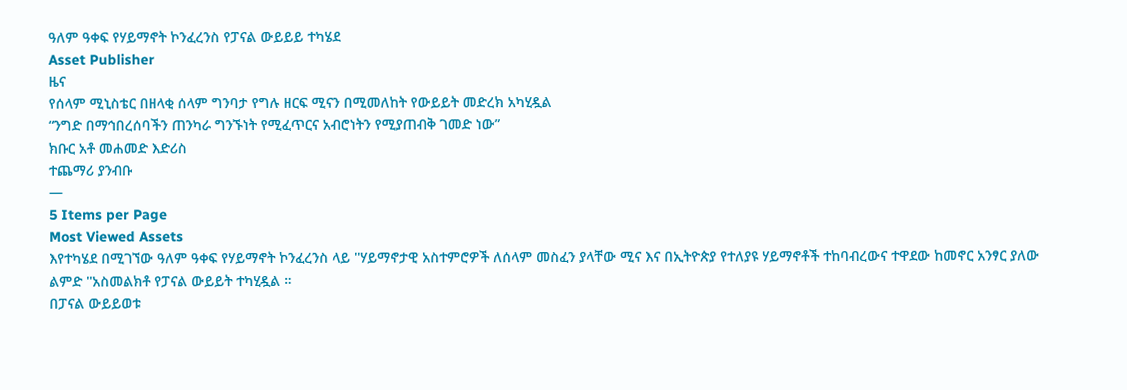ዓለም ዓቀፍ የሃይማኖት ኮንፈረንስ የፓናል ውይይይ ተካሄደ
Asset Publisher
ዜና
የሰላም ሚኒስቴር በዘላቂ ሰላም ግንባታ የግሉ ዘርፍ ሚናን በሚመለከት የውይይት መድረክ አካሂዷል
“ንግድ በማኅበረሰባችን ጠንካራ ግንኙነት የሚፈጥርና አብሮነትን የሚያጠብቅ ገመድ ነው”
ክቡር አቶ መሐመድ እድሪስ
ተጨማሪ ያንብቡ
—
5 Items per Page
Most Viewed Assets
እየተካሄደ በሚገኘው ዓለም ዓቀፍ የሃይማኖት ኮንፈረንስ ላይ ''ሃይማኖታዊ አስተምሮዎች ለሰላም መስፈን ያላቸው ሚና እና በኢትዮጵያ የተለያዩ ሃይማኖቶች ተከባብረውና ተዋደው ከመኖር አንፃር ያለው ልምድ ''አስመልክቶ የፓናል ውይይት ተካሂዷል ።
በፓናል ውይይወቱ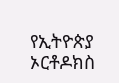የኢትዮጵያ ኦርቶዶክስ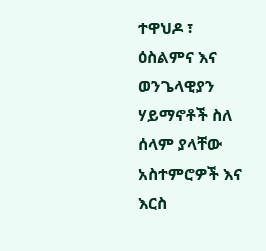ተዋህዶ ፣ ዕስልምና እና ወንጌላዊያን ሃይማኖቶች ስለ ሰላም ያላቸው አስተምሮዎች እና እርስ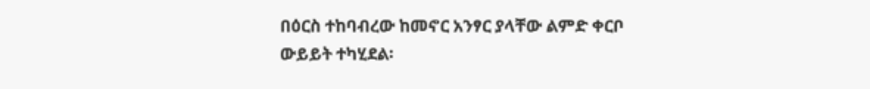በዕርስ ተከባብረው ከመኖር አንፃር ያላቸው ልምድ ቀርቦ ውይይት ተካሂደል፡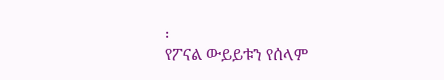፡
የፖናል ውይይቱን የሰላም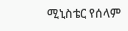ሚኒስቴር የሰላም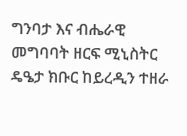ግንባታ እና ብሔራዊ መግባባት ዘርፍ ሚኒስትር ዴዔታ ክቡር ከይረዲን ተዘራ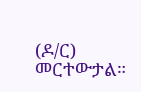(ዶ/ር) መርተውታል።